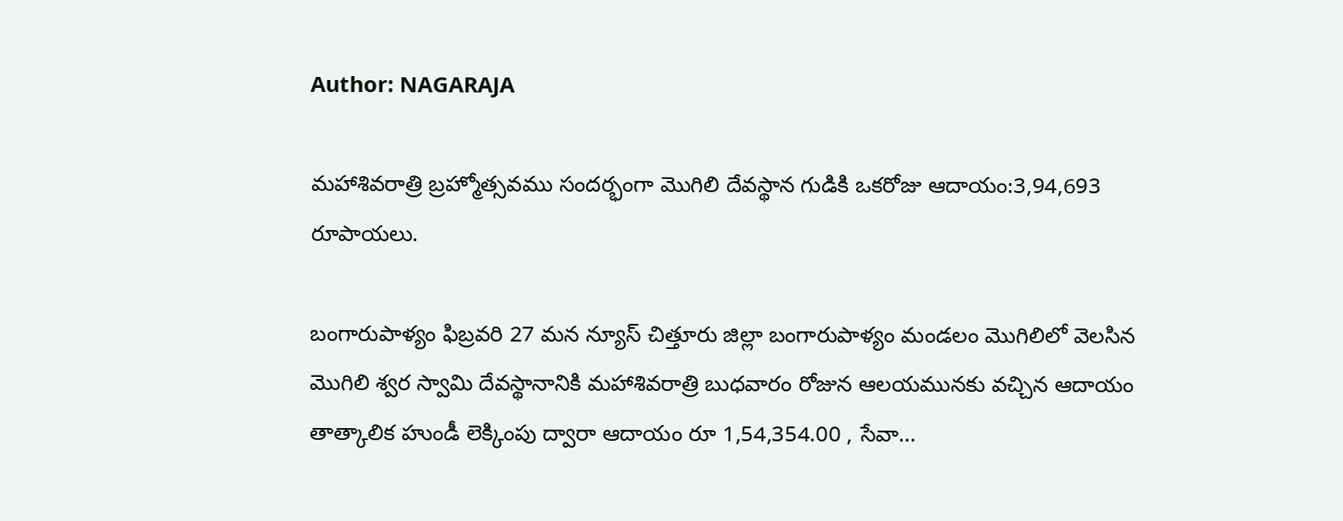Author: NAGARAJA

మహాశివరాత్రి బ్రహ్మోత్సవము సందర్భంగా మొగిలి దేవస్థాన గుడికి ఒకరోజు ఆదాయం:3,94,693 రూపాయలు.

బంగారుపాళ్యం ఫిబ్రవరి 27 మన న్యూస్ చిత్తూరు జిల్లా బంగారుపాళ్యం మండలం మొగిలిలో వెలసిన మొగిలి శ్వర స్వామి దేవస్థానానికి మహాశివరాత్రి బుధవారం రోజున ఆలయమునకు వచ్చిన ఆదాయం తాత్కాలిక హుండీ లెక్కింపు ద్వారా ఆదాయం రూ 1,54,354.00 , సేవా…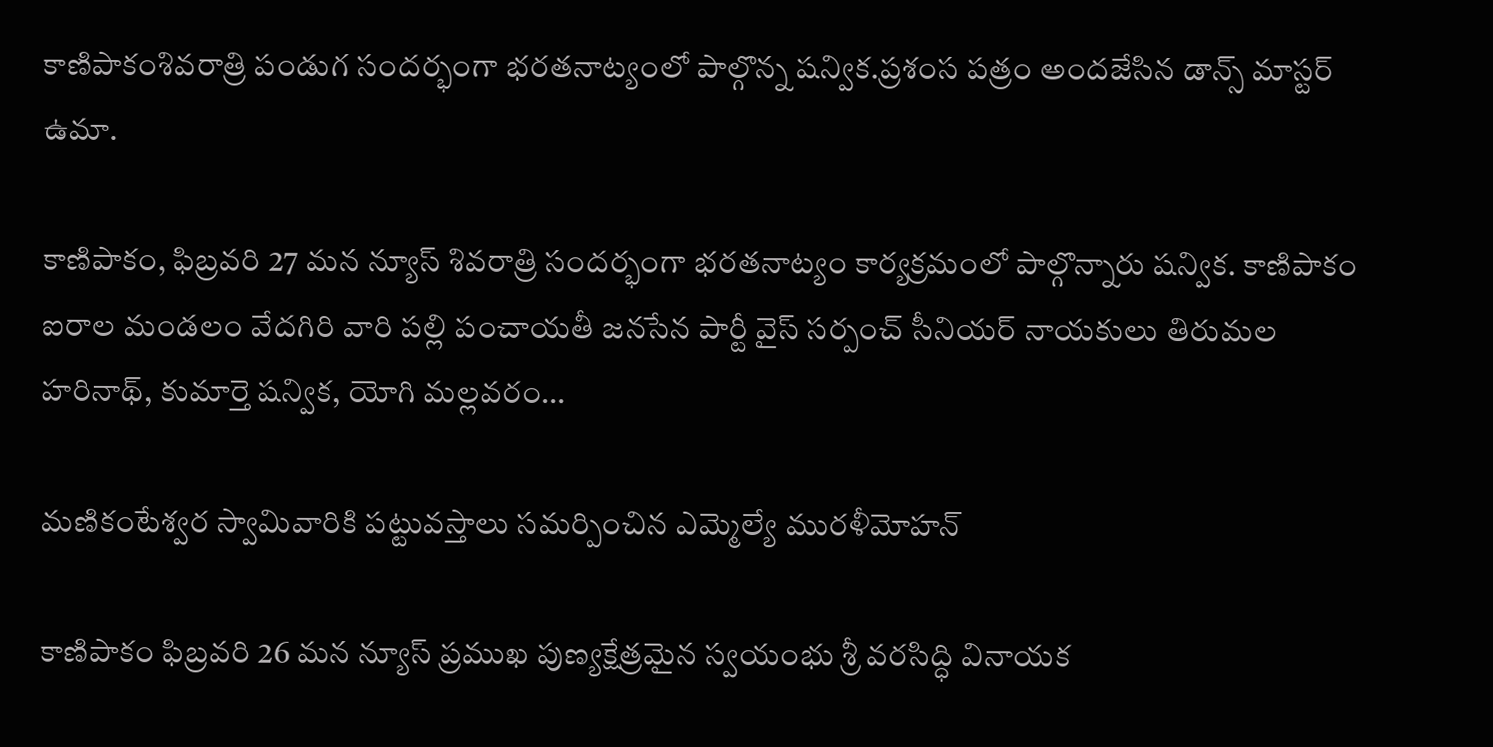కాణిపాకంశివరాత్రి పండుగ సందర్భంగా భరతనాట్యంలో పాల్గొన్న షన్విక.ప్రశంస పత్రం అందజేసిన డాన్స్ మాస్టర్ ఉమా.

కాణిపాకం, ఫిబ్రవరి 27 మన న్యూస్ శివరాత్రి సందర్భంగా భరతనాట్యం కార్యక్రమంలో పాల్గొన్నారు షన్విక. కాణిపాకం ఐరాల మండలం వేదగిరి వారి పల్లి పంచాయతీ జనసేన పార్టీ వైస్ సర్పంచ్ సీనియర్ నాయకులు తిరుమల హరినాథ్, కుమార్తె షన్విక, యోగి మల్లవరం…

మణికంటేశ్వర స్వామివారికి పట్టువస్తాలు సమర్పించిన ఎమ్మెల్యే మురళీమోహన్

కాణిపాకం ఫిబ్రవరి 26 మన న్యూస్ ప్రముఖ పుణ్యక్షేత్రమైన స్వయంభు శ్రీ వరసిద్ధి వినాయక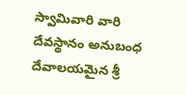స్వామివారి వారి దేవస్థానం అనుబంధ దేవాలయమైన శ్రీ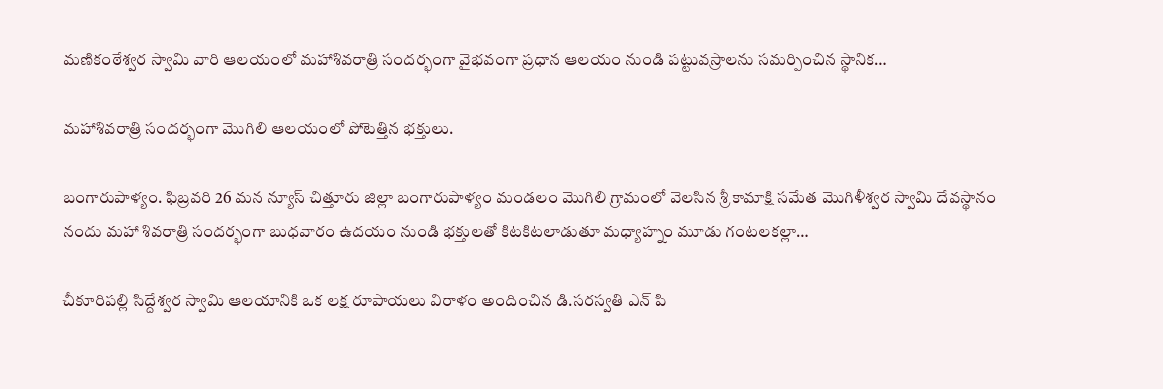మణికంఠేశ్వర స్వామి వారి ఆలయంలో మహాశివరాత్రి సందర్భంగా వైభవంగా ప్రధాన ఆలయం నుండి పట్టువస్రాలను సమర్పించిన స్థానిక…

మహాశివరాత్రి సందర్భంగా మొగిలి ఆలయంలో పోటెత్తిన భక్తులు.

బంగారుపాళ్యం. ఫిబ్రవరి 26 మన న్యూస్ చిత్తూరు జిల్లా బంగారుపాళ్యం మండలం మొగిలి గ్రామంలో వెలసిన శ్రీ కామాక్షి సమేత మొగిళీశ్వర స్వామి దేవస్థానం నందు మహా శివరాత్రి సందర్భంగా బుధవారం ఉదయం నుండి భక్తులతో కిటకిటలాడుతూ మధ్యాహ్నం మూడు గంటలకల్లా…

చీకూరిపల్లి సిద్దేశ్వర స్వామి ఆలయానికి ఒక లక్ష రూపాయలు విరాళం అందించిన డి.సరస్వతి ఎన్ పి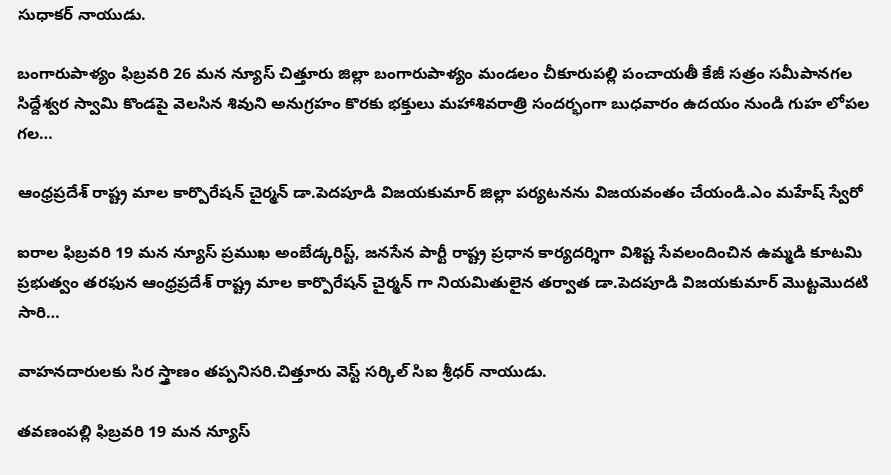సుధాకర్ నాయుడు.

బంగారుపాళ్యం ఫిబ్రవరి 26 మన న్యూస్ చిత్తూరు జిల్లా బంగారుపాళ్యం మండలం చీకూరుపల్లి పంచాయతీ కేజీ సత్రం సమీపానగల సిద్దేశ్వర స్వామి కొండపై వెలసిన శివుని అనుగ్రహం కొరకు భక్తులు మహాశివరాత్రి సందర్భంగా బుధవారం ఉదయం నుండి గుహ లోపల గల…

ఆంధ్రప్రదేశ్ రాష్ట్ర మాల కార్పొరేషన్ చైర్మన్ డా.పెదపూడి విజయకుమార్ జిల్లా పర్యటనను విజయవంతం చేయండి.ఎం మహేష్ స్వేరో

ఐరాల ఫిబ్రవరి 19 మన న్యూస్ ప్రముఖ అంబేడ్కరిస్ట్, జనసేన పార్టీ రాష్ట్ర ప్రధాన కార్యదర్శిగా విశిష్ట సేవలందించిన ఉమ్మడి కూటమి ప్రభుత్వం తరఫున ఆంధ్రప్రదేశ్ రాష్ట్ర మాల కార్పొరేషన్ చైర్మన్ గా నియమితులైన తర్వాత డా.పెదపూడి విజయకుమార్ మొట్టమొదటి సారి…

వాహనదారులకు సిర స్త్రాణం తప్పనిసరి.చిత్తూరు వెస్ట్ సర్కిల్ సిఐ శ్రీధర్ నాయుడు.

తవణంపల్లి ఫిబ్రవరి 19 మన న్యూస్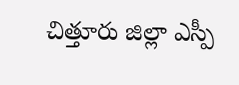చిత్తూరు జిల్లా ఎస్పీ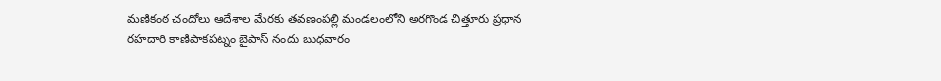మణికంఠ చందోలు ఆదేశాల మేరకు తవణంపల్లి మండలంలోని అరగొండ చిత్తూరు ప్రధాన రహదారి కాణిపాకపట్నం బైపాస్ నందు బుధవారం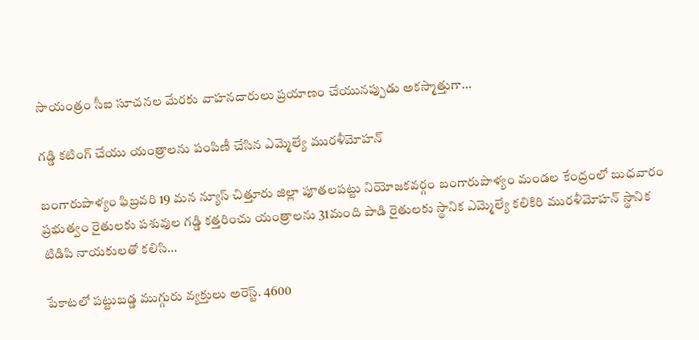సాయంత్రం సీఐ సూచనల మేరకు వాహనదారులు ప్రయాణం చేయునప్పుడు అకస్మాత్తుగా…

గడ్డి కటింగ్ చేయు యంత్రాలను పంపిణీ చేసిన ఎమ్మెల్యే మురళీమోహన్

బంగారుపాళ్యం ఫిబ్రవరి 19 మన న్యూస్ చిత్తూరు జిల్లా పూతలపట్టు నియోజకవర్గం బంగారుపాళ్యం మండల కేంద్రంలో బుధవారం ప్రభుత్వం రైతులకు పశువుల గడ్డి కత్తరించు యంత్రాలను 31మంది పాడి రైతులకు స్థానిక ఎమ్మెల్యే కలికిరి మురళీమోహన్ స్థానిక టిడిపి నాయకులతో కలిసి…

పేకాటలో పట్టుబడ్డ ముగ్గురు వ్యక్తులు అరెస్ట్. 4600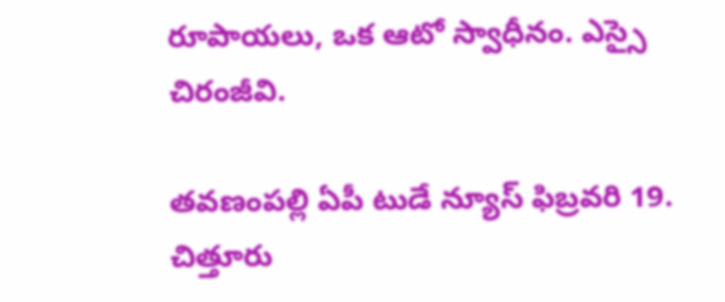రూపాయలు, ఒక ఆటో స్వాధీనం. ఎస్సై చిరంజీవి.

తవణంపల్లి ఏపీ టుడే న్యూస్ ఫిబ్రవరి 19. చిత్తూరు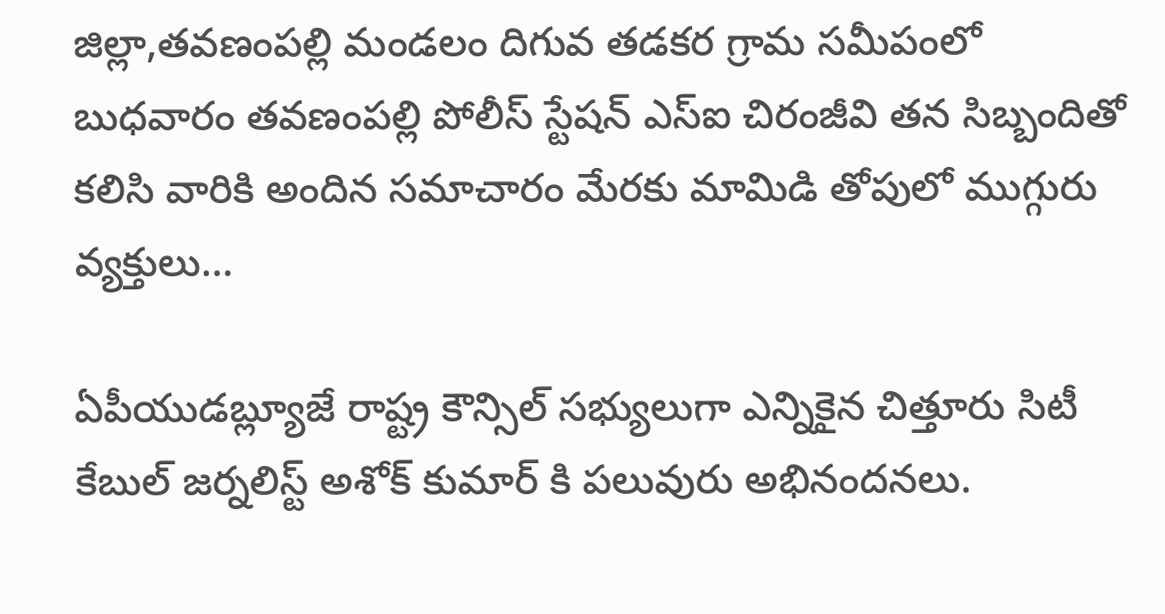జిల్లా,తవణంపల్లి మండలం దిగువ తడకర గ్రామ సమీపంలో బుధవారం తవణంపల్లి పోలీస్ స్టేషన్ ఎస్ఐ చిరంజీవి తన సిబ్బందితో కలిసి వారికి అందిన సమాచారం మేరకు మామిడి తోపులో ముగ్గురు వ్యక్తులు…

ఏపీయుడబ్ల్యూజే రాష్ట్ర కౌన్సిల్ సభ్యులుగా ఎన్నికైన చిత్తూరు సిటీ కేబుల్ జర్నలిస్ట్ అశోక్ కుమార్ కి పలువురు అభినందనలు.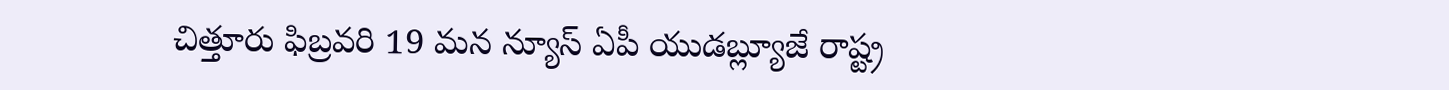చిత్తూరు ఫిబ్రవరి 19 మన న్యూస్ ఏపీ యుడబ్ల్యూజే రాష్ట్ర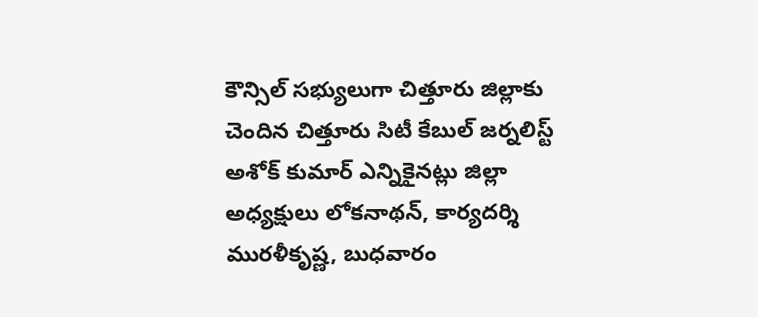కౌన్సిల్ సభ్యులుగా చిత్తూరు జిల్లాకు చెందిన చిత్తూరు సిటీ కేబుల్ జర్నలిస్ట్ అశోక్ కుమార్ ఎన్నికైనట్లు జిల్లా అధ్యక్షులు లోకనాథన్, కార్యదర్శి మురళీకృష్ణ, బుధవారం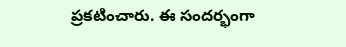ప్రకటించారు. ఈ సందర్భంగా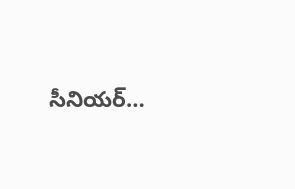సీనియర్…